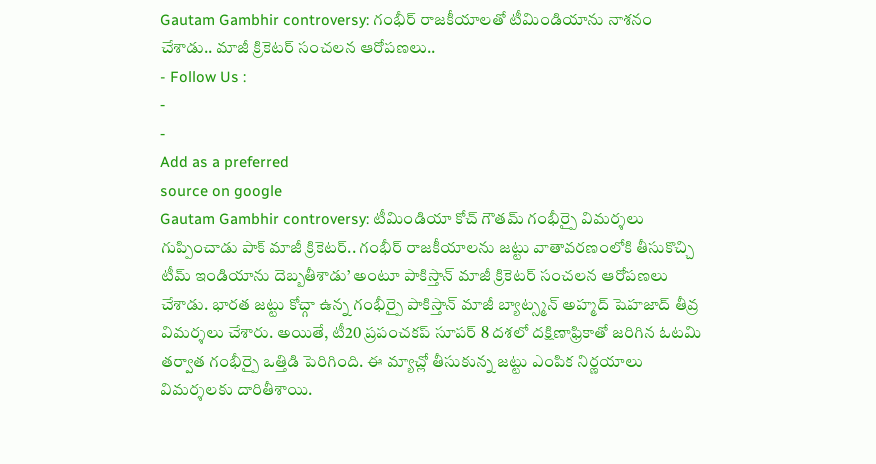Gautam Gambhir controversy: గంభీర్ రాజకీయాలతో టీమిండియాను నాశనం చేశాడు.. మాజీ క్రికెటర్ సంచలన ఆరోపణలు..
- Follow Us :
-
-
Add as a preferred
source on google
Gautam Gambhir controversy: టీమిండియా కోచ్ గౌతమ్ గంభీర్పై విమర్శలు గుప్పించాడు పాక్ మాజీ క్రికెటర్.. గంభీర్ రాజకీయాలను జట్టు వాతావరణంలోకి తీసుకొచ్చి టీమ్ ఇండియాను దెబ్బతీశాడు’ అంటూ పాకిస్తాన్ మాజీ క్రికెటర్ సంచలన ఆరోపణలు చేశాడు. భారత జట్టు కోచ్గా ఉన్న గంభీర్పై పాకిస్తాన్ మాజీ బ్యాట్స్మన్ అహ్మద్ షెహజాద్ తీవ్ర విమర్శలు చేశారు. అయితే, టీ20 ప్రపంచకప్ సూపర్ 8 దశలో దక్షిణాఫ్రికాతో జరిగిన ఓటమి తర్వాత గంభీర్పై ఒత్తిడి పెరిగింది. ఈ మ్యాచ్లో తీసుకున్న జట్టు ఎంపిక నిర్ణయాలు విమర్శలకు దారితీశాయి.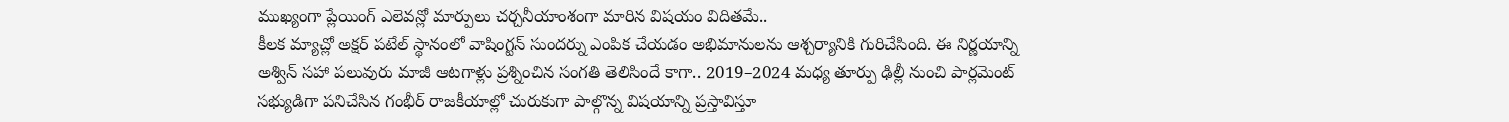ముఖ్యంగా ప్లేయింగ్ ఎలెవన్లో మార్పులు చర్చనీయాంశంగా మారిన విషయం విదితమే..
కీలక మ్యాచ్లో అక్షర్ పటేల్ స్థానంలో వాషింగ్టన్ సుందర్ను ఎంపిక చేయడం అభిమానులను ఆశ్చర్యానికి గురిచేసింది. ఈ నిర్ణయాన్ని అశ్విన్ సహా పలువురు మాజీ ఆటగాళ్లు ప్రశ్నించిన సంగతి తెలిసిందే కాగా.. 2019–2024 మధ్య తూర్పు ఢిల్లీ నుంచి పార్లమెంట్ సభ్యుడిగా పనిచేసిన గంభీర్ రాజకీయాల్లో చురుకుగా పాల్గొన్న విషయాన్ని ప్రస్తావిస్తూ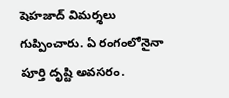షెహజాద్ విమర్శలు గుప్పించారు. ఏ రంగంలోనైనా పూర్తి దృష్టి అవసరం.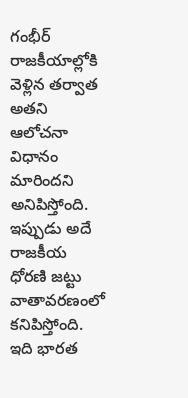గంభీర్ రాజకీయాల్లోకి వెళ్లిన తర్వాత అతని ఆలోచనా విధానం మారిందని అనిపిస్తోంది. ఇప్పుడు అదే రాజకీయ ధోరణి జట్టు వాతావరణంలో కనిపిస్తోంది. ఇది భారత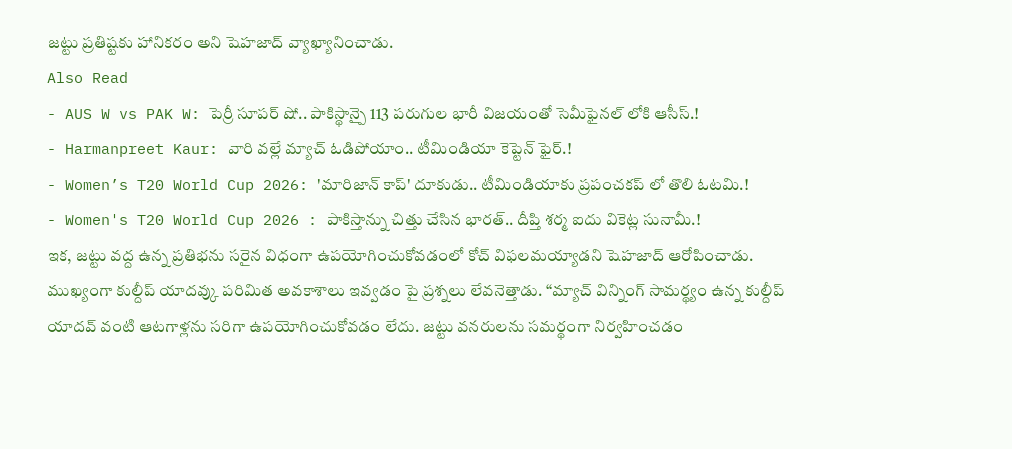జట్టు ప్రతిష్టకు హానికరం అని షెహజాద్ వ్యాఖ్యానించాడు.
Also Read
- AUS W vs PAK W: పెర్రీ సూపర్ షో.. పాకిస్థాన్పై 113 పరుగుల భారీ విజయంతో సెమీఫైనల్ లోకి ఆసీస్.!
- Harmanpreet Kaur: వారి వల్లే మ్యాచ్ ఓడిపోయాం.. టీమిండియా కెప్టెన్ ఫైర్.!
- Women’s T20 World Cup 2026: 'మారిజాన్ కాప్' దూకుడు.. టీమిండియాకు ప్రపంచకప్ లో తొలి ఓటమి.!
- Women's T20 World Cup 2026 : పాకిస్తాన్ను చిత్తు చేసిన భారత్.. దీప్తి శర్మ ఐదు వికెట్ల సునామీ.!
ఇక, జట్టు వద్ద ఉన్న ప్రతిభను సరైన విధంగా ఉపయోగించుకోవడంలో కోచ్ విఫలమయ్యాడని షెహజాద్ ఆరోపించాడు. ముఖ్యంగా కుల్దీప్ యాదవ్కు పరిమిత అవకాశాలు ఇవ్వడం పై ప్రశ్నలు లేవనెత్తాడు. “మ్యాచ్ విన్నింగ్ సామర్థ్యం ఉన్న కుల్దీప్ యాదవ్ వంటి ఆటగాళ్లను సరిగా ఉపయోగించుకోవడం లేదు. జట్టు వనరులను సమర్థంగా నిర్వహించడం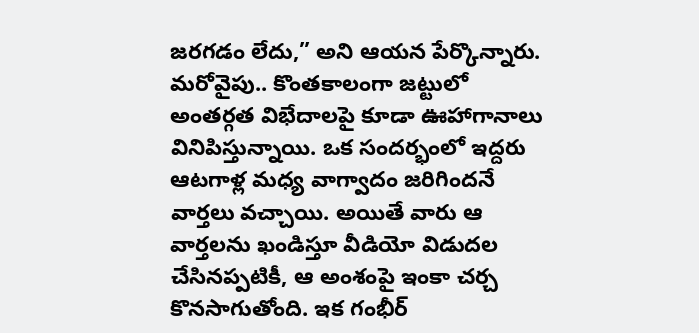జరగడం లేదు,” అని ఆయన పేర్కొన్నారు. మరోవైపు.. కొంతకాలంగా జట్టులో అంతర్గత విభేదాలపై కూడా ఊహాగానాలు వినిపిస్తున్నాయి. ఒక సందర్భంలో ఇద్దరు ఆటగాళ్ల మధ్య వాగ్వాదం జరిగిందనే వార్తలు వచ్చాయి. అయితే వారు ఆ వార్తలను ఖండిస్తూ వీడియో విడుదల చేసినప్పటికీ, ఆ అంశంపై ఇంకా చర్చ కొనసాగుతోంది. ఇక గంభీర్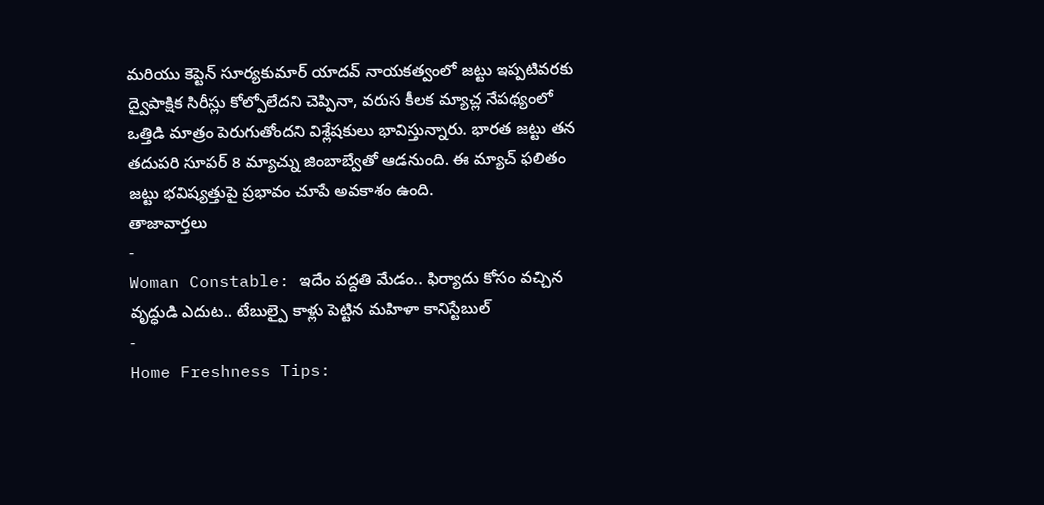మరియు కెప్టెన్ సూర్యకుమార్ యాదవ్ నాయకత్వంలో జట్టు ఇప్పటివరకు ద్వైపాక్షిక సిరీస్లు కోల్పోలేదని చెప్పినా, వరుస కీలక మ్యాచ్ల నేపథ్యంలో ఒత్తిడి మాత్రం పెరుగుతోందని విశ్లేషకులు భావిస్తున్నారు. భారత జట్టు తన తదుపరి సూపర్ 8 మ్యాచ్ను జింబాబ్వేతో ఆడనుంది. ఈ మ్యాచ్ ఫలితం జట్టు భవిష్యత్తుపై ప్రభావం చూపే అవకాశం ఉంది.
తాజావార్తలు
-
Woman Constable: ఇదేం పద్దతి మేడం.. ఫిర్యాదు కోసం వచ్చిన వృద్ధుడి ఎదుట.. టేబుల్పై కాళ్లు పెట్టిన మహిళా కానిస్టేబుల్
-
Home Freshness Tips: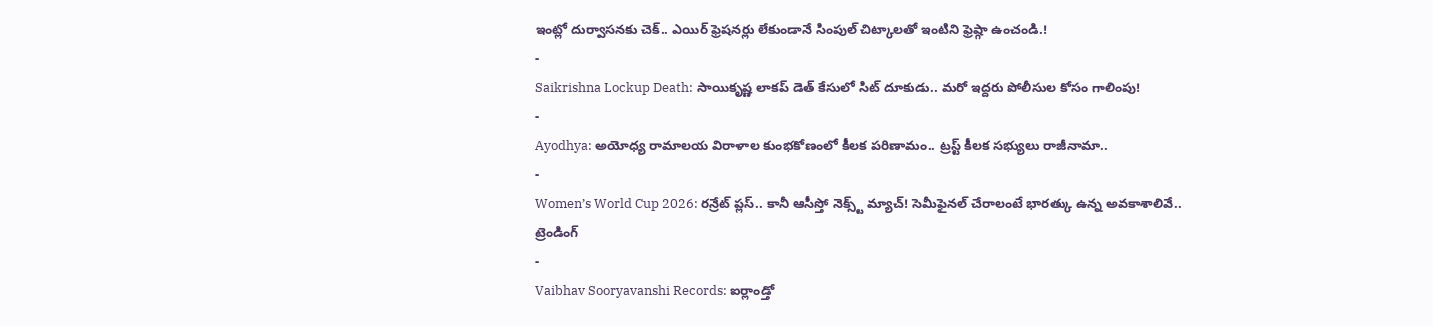ఇంట్లో దుర్వాసనకు చెక్.. ఎయిర్ ఫ్రెషనర్లు లేకుండానే సింపుల్ చిట్కాలతో ఇంటిని ఫ్రెష్గా ఉంచండి.!
-
Saikrishna Lockup Death: సాయికృష్ణ లాకప్ డెత్ కేసులో సిట్ దూకుడు.. మరో ఇద్దరు పోలీసుల కోసం గాలింపు!
-
Ayodhya: అయోధ్య రామాలయ విరాళాల కుంభకోణంలో కీలక పరిణామం.. ట్రస్ట్ కీలక సభ్యులు రాజీనామా..
-
Women’s World Cup 2026: రన్రేట్ ప్లస్.. కానీ ఆసీస్తో నెక్స్ట్ మ్యాచ్! సెమీఫైనల్ చేరాలంటే భారత్కు ఉన్న అవకాశాలివే..
ట్రెండింగ్
-
Vaibhav Sooryavanshi Records: ఐర్లాండ్తో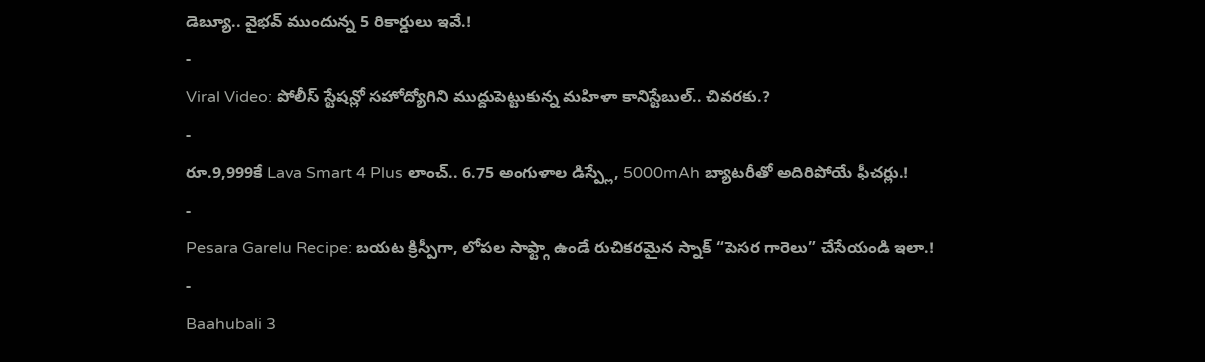డెబ్యూ.. వైభవ్ ముందున్న 5 రికార్డులు ఇవే.!
-
Viral Video: పోలీస్ స్టేషన్లో సహోద్యోగిని ముద్దుపెట్టుకున్న మహిళా కానిస్టేబుల్.. చివరకు.?
-
రూ.9,999కే Lava Smart 4 Plus లాంచ్.. 6.75 అంగుళాల డిస్ప్లే, 5000mAh బ్యాటరీతో అదిరిపోయే ఫీచర్లు.!
-
Pesara Garelu Recipe: బయట క్రిస్పీగా, లోపల సాఫ్ట్గా ఉండే రుచికరమైన స్నాక్ “పెసర గారెలు” చేసేయండి ఇలా.!
-
Baahubali 3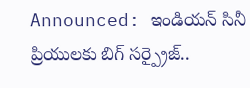Announced: ఇండియన్ సినీ ప్రియులకు బిగ్ సర్ప్రైజ్..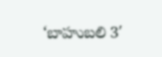‘బాహుబలి 3′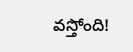వస్తోంది!